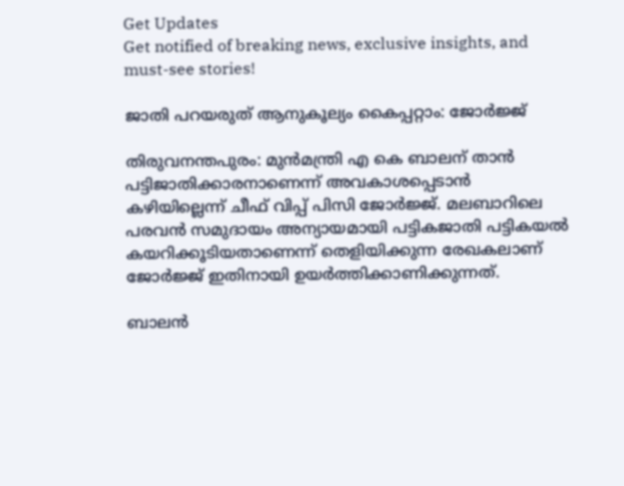Get Updates
Get notified of breaking news, exclusive insights, and must-see stories!

ജാതി പറയരുത് ആനുകൂല്യം കൈപ്പറ്റാം: ജോര്‍ജ്ജ്

തിരുവനന്തപുരം: മുന്‍മന്ത്രി എ കെ ബാലന് താന്‍ പട്ടിജാതിക്കാരനാണെന്ന് അവകാശപ്പെടാന്‍ കഴിയില്ലെന്ന് ചീഫ് വിപ്പ് പിസി ജോര്‍ജ്ജ്. മലബാറിലെ പരവന്‍ സമുദായം അന്യായമായി പട്ടികജാതി പട്ടികയല്‍ കയറിക്കൂടിയതാണെന്ന് തെളിയിക്കുന്ന രേഖകലാണ് ജോര്‍ജ്ജ് ഇതിനായി ഉയര്‍ത്തിക്കാണിക്കുന്നത്.

ബാലന്‍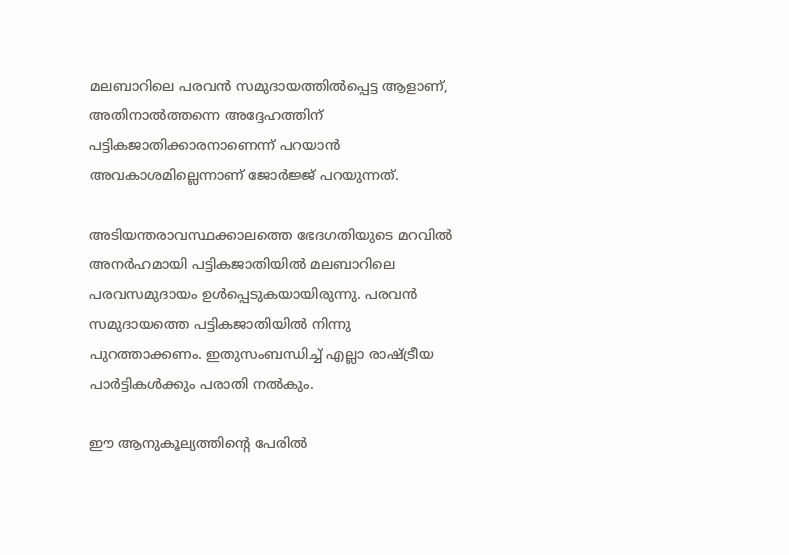മലബാറിലെ പരവന്‍ സമുദായത്തില്‍പ്പെട്ട ആളാണ്, അതിനാല്‍ത്തന്നെ അദ്ദേഹത്തിന് പട്ടികജാതിക്കാരനാണെന്ന് പറയാന്‍ അവകാശമില്ലെന്നാണ് ജോര്‍ജ്ജ് പറയുന്നത്.

അടിയന്തരാവസ്ഥക്കാലത്തെ ഭേദഗതിയുടെ മറവില്‍ അനര്‍ഹമായി പട്ടികജാതിയില്‍ മലബാറിലെ പരവസമുദായം ഉള്‍പ്പെടുകയായിരുന്നു. പരവന്‍ സമുദായത്തെ പട്ടികജാതിയില്‍ നിന്നു പുറത്താക്കണം. ഇതുസംബന്ധിച്ച് എല്ലാ രാഷ്ട്രീയ പാര്‍ട്ടികള്‍ക്കും പരാതി നല്‍കും.

ഈ ആനുകൂല്യത്തിന്റെ പേരില്‍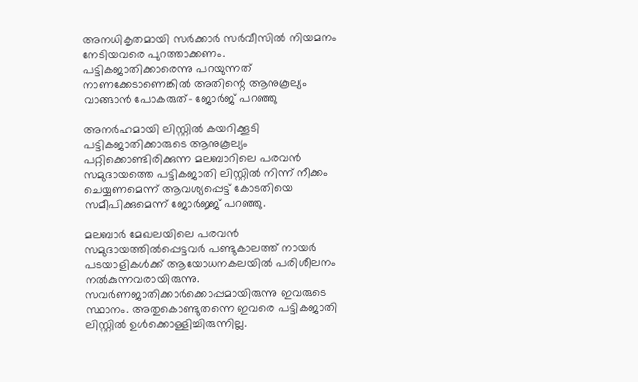അനധികൃതമായി സര്‍ക്കാര്‍ സര്‍വീസില്‍ നിയമനം നേടിയവരെ പുറത്താക്കണം. പട്ടികജാതിക്കാരെന്നു പറയുന്നത് നാണക്കേടാണെങ്കില്‍ അതിന്റെ ആനുകൂല്യം വാങ്ങാന്‍ പോകരുത്- ജോര്‍ജ് പറഞ്ഞു

അനര്‍ഹമായി ലിസ്റ്റില്‍ കയറിക്കൂടി പട്ടികജാതിക്കാരുടെ ആനുകൂല്യം പറ്റിക്കൊണ്ടിരിക്കുന്ന മലബാറിലെ പരവന്‍ സമുദായത്തെ പട്ടികജാതി ലിസ്റ്റില്‍ നിന്ന് നീക്കം ചെയ്യണമെന്ന് ആവശ്യപ്പെട്ട് കോടതിയെ സമീപിക്കുമെന്ന് ജോര്‍ജ്ജ് പറഞ്ഞു.

മലബാര്‍ മേഖലയിലെ പരവന്‍ സമുദായത്തില്‍പ്പെട്ടവര്‍ പണ്ടുകാലത്ത് നായര്‍ പടയാളികള്‍ക്ക് ആയോധനകലയില്‍ പരിശീലനം നല്‍കുന്നവരായിരുന്നു. സവര്‍ണജാതിക്കാര്‍ക്കൊപ്പമായിരുന്നു ഇവരുടെ സ്ഥാനം. അതുകൊണ്ടുതന്നെ ഇവരെ പട്ടികജാതി ലിസ്റ്റില്‍ ഉള്‍ക്കൊള്ളിച്ചിരുന്നില്ല.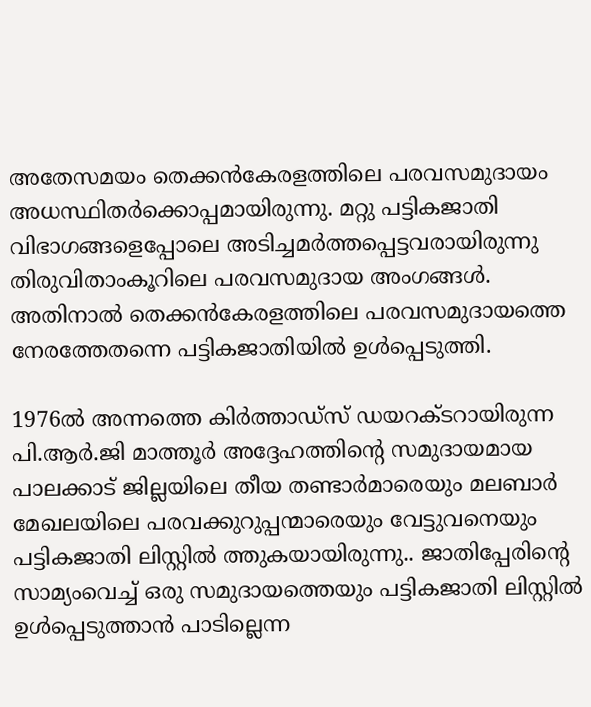അതേസമയം തെക്കന്‍കേരളത്തിലെ പരവസമുദായം അധസ്ഥിതര്‍ക്കൊപ്പമായിരുന്നു. മറ്റു പട്ടികജാതി വിഭാഗങ്ങളെപ്പോലെ അടിച്ചമര്‍ത്തപ്പെട്ടവരായിരുന്നു തിരുവിതാംകൂറിലെ പരവസമുദായ അംഗങ്ങള്‍. അതിനാല്‍ തെക്കന്‍കേരളത്തിലെ പരവസമുദായത്തെ നേരത്തേതന്നെ പട്ടികജാതിയില്‍ ഉള്‍പ്പെടുത്തി.

1976ല്‍ അന്നത്തെ കിര്‍ത്താഡ്‌സ് ഡയറക്ടറായിരുന്ന പി.ആര്‍.ജി മാത്തൂര്‍ അദ്ദേഹത്തിന്റെ സമുദായമായ പാലക്കാട് ജില്ലയിലെ തീയ തണ്ടാര്‍മാരെയും മലബാര്‍ മേഖലയിലെ പരവക്കുറുപ്പന്മാരെയും വേട്ടുവനെയും പട്ടികജാതി ലിസ്റ്റില്‍ ത്തുകയായിരുന്നു.. ജാതിപ്പേരിന്റെ സാമ്യംവെച്ച് ഒരു സമുദായത്തെയും പട്ടികജാതി ലിസ്റ്റില്‍ ഉള്‍പ്പെടുത്താന്‍ പാടില്ലെന്ന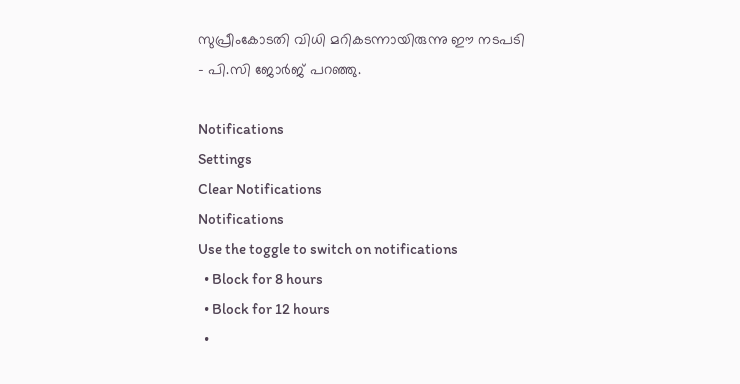സുപ്രീംകോടതി വിധി മറികടന്നായിരുന്നു ഈ നടപടി - പി.സി ജോര്‍ജ് പറഞ്ഞു.

Notifications
Settings
Clear Notifications
Notifications
Use the toggle to switch on notifications
  • Block for 8 hours
  • Block for 12 hours
  •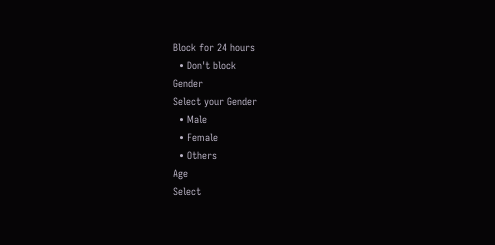Block for 24 hours
  • Don't block
Gender
Select your Gender
  • Male
  • Female
  • Others
Age
Select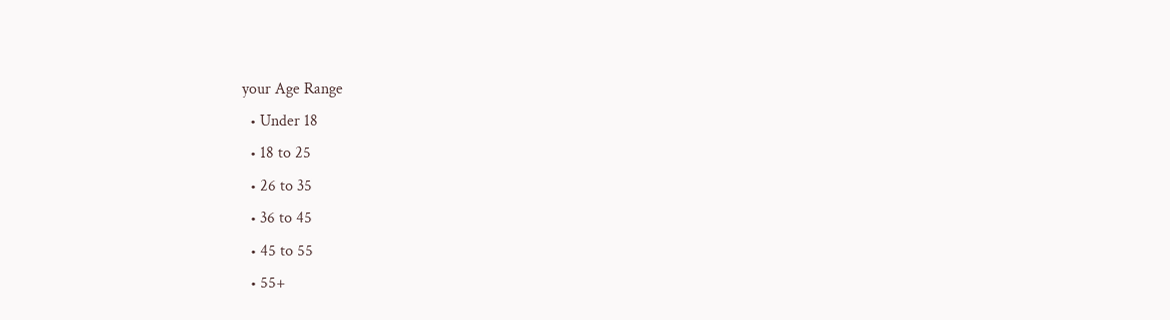your Age Range
  • Under 18
  • 18 to 25
  • 26 to 35
  • 36 to 45
  • 45 to 55
  • 55+